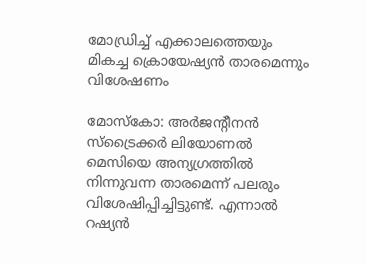മോഡ്രിച്ച് എക്കാലത്തെയും മികച്ച ക്രൊയേഷ്യന്‍ താരമെന്നും വിശേഷണം

മോസ്‌കോ: അര്‍ജന്‍റീനന്‍ സ്‌ട്രൈക്കര്‍ ലിയോണല്‍ മെസിയെ അന്യഗ്രത്തില്‍ നിന്നുവന്ന താരമെന്ന് പലരും വിശേഷിപ്പിച്ചിട്ടുണ്ട്. എന്നാല്‍ റഷ്യന്‍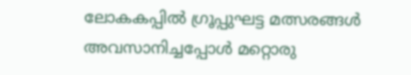ലോകകപ്പില്‍ ഗ്രൂപ്പുഘട്ട മത്സരങ്ങള്‍ അവസാനിച്ചപ്പോള്‍ മറ്റൊരു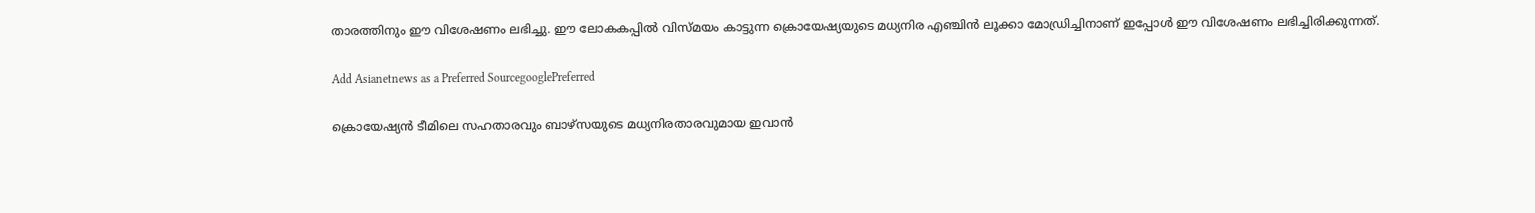താരത്തിനും ഈ വിശേഷണം ലഭിച്ചു. ഈ ലോകകപ്പില്‍ വിസ്‌മയം കാട്ടുന്ന ക്രൊയേഷ്യയുടെ മധ്യനിര എഞ്ചിന്‍ ലൂക്കാ മോഡ്രിച്ചിനാണ് ഇപ്പോള്‍ ഈ വിശേഷണം ലഭിച്ചിരിക്കുന്നത്.

Add Asianetnews as a Preferred SourcegooglePreferred

ക്രൊയേഷ്യന്‍ ടീമിലെ സഹതാരവും ബാഴ്‌സയുടെ മധ്യനിരതാരവുമായ ഇവാന്‍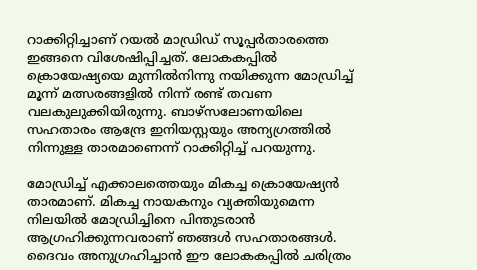റാക്കിറ്റിച്ചാണ് റയല്‍ മാഡ്രിഡ് സൂപ്പര്‍താരത്തെ ഇങ്ങനെ വിശേഷിപ്പിച്ചത്. ലോകകപ്പില്‍ ക്രൊയേഷ്യയെ മുന്നില്‍നിന്നു നയിക്കുന്ന മോഡ്രിച്ച് മൂന്ന് മത്സരങ്ങളില്‍ നിന്ന് രണ്ട് തവണ വലകുലുക്കിയിരുന്നു. ബാഴ്‌സലോണയിലെ സഹതാരം ആന്ദ്രേ ഇനിയസ്റ്റയും അന്യഗ്രത്തില്‍ നിന്നുള്ള താരമാണെന്ന് റാക്കിറ്റിച്ച് പറയുന്നു.

മോഡ്രിച്ച് എക്കാലത്തെയും മികച്ച ക്രൊയേഷ്യന്‍ താരമാണ്. മികച്ച നായകനും വ്യക്തിയുമെന്ന നിലയില്‍ മോഡ്രിച്ചിനെ പിന്തുടരാന്‍ ആഗ്രഹിക്കുന്നവരാണ് ഞങ്ങള്‍ സഹതാരങ്ങള്‍. ദൈവം അനുഗ്രഹിച്ചാന്‍ ഈ ലോകകപ്പില്‍ ചരിത്രം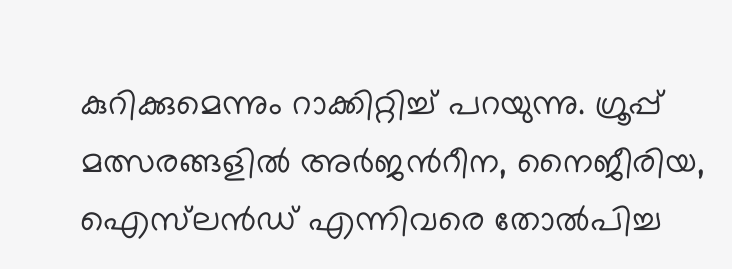കുറിക്കുമെന്നും റാക്കിറ്റിച്ച് പറയുന്നു. ഗ്രൂപ്പ് മത്സരങ്ങളില്‍ അര്‍ജന്‍റീന, നൈജീരിയ, ഐസ്‌ലന്‍ഡ് എന്നിവരെ തോല്‍പിച്ച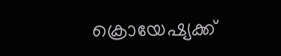ക്രൊയേഷ്യക്ക്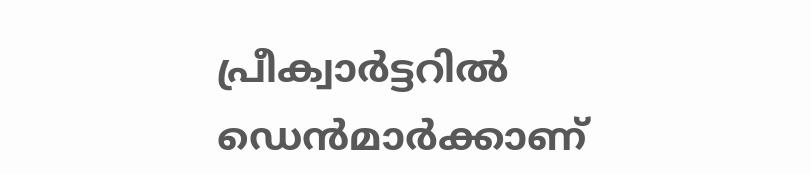പ്രീക്വാര്‍ട്ടറില്‍ ഡെന്‍മാര്‍ക്കാണ്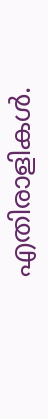എതിരാളികള്‍.